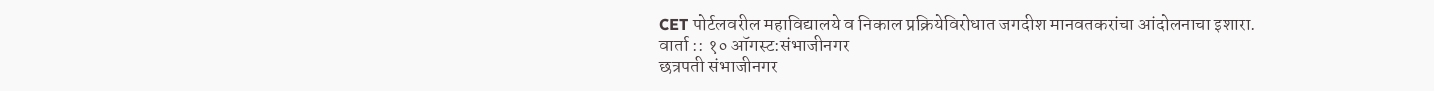CET पोर्टलवरील महाविद्यालये व निकाल प्रक्रियेविरोधात जगदीश मानवतकरांचा आंदोलनाचा इशारा.
वार्ता :: १० ऑगस्ट:संभाजीनगर
छत्रपती संभाजीनगर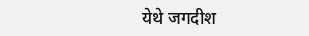येथे जगदीश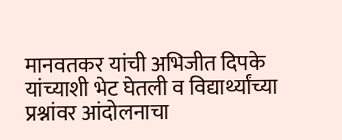मानवतकर यांची अभिजीत दिपके यांच्याशी भेट घेतली व विद्यार्थ्यांच्या प्रश्नांवर आंदोलनाचा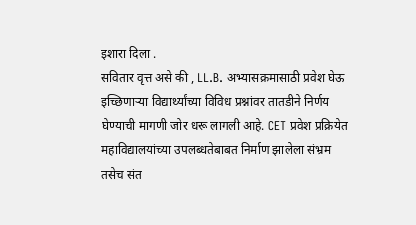इशारा दिला .
सवितार वृत्त असे की , LL.B. अभ्यासक्रमासाठी प्रवेश घेऊ इच्छिणाऱ्या विद्यार्थ्यांच्या विविध प्रश्नांवर तातडीने निर्णय घेण्याची मागणी जोर धरू लागली आहे. CET प्रवेश प्रक्रियेत महाविद्यालयांच्या उपलब्धतेबाबत निर्माण झालेला संभ्रम तसेच संत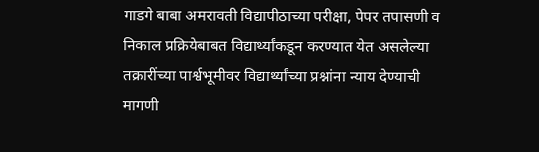गाडगे बाबा अमरावती विद्यापीठाच्या परीक्षा, पेपर तपासणी व निकाल प्रक्रियेबाबत विद्यार्थ्यांकडून करण्यात येत असलेल्या तक्रारींच्या पार्श्वभूमीवर विद्यार्थ्यांच्या प्रश्नांना न्याय देण्याची मागणी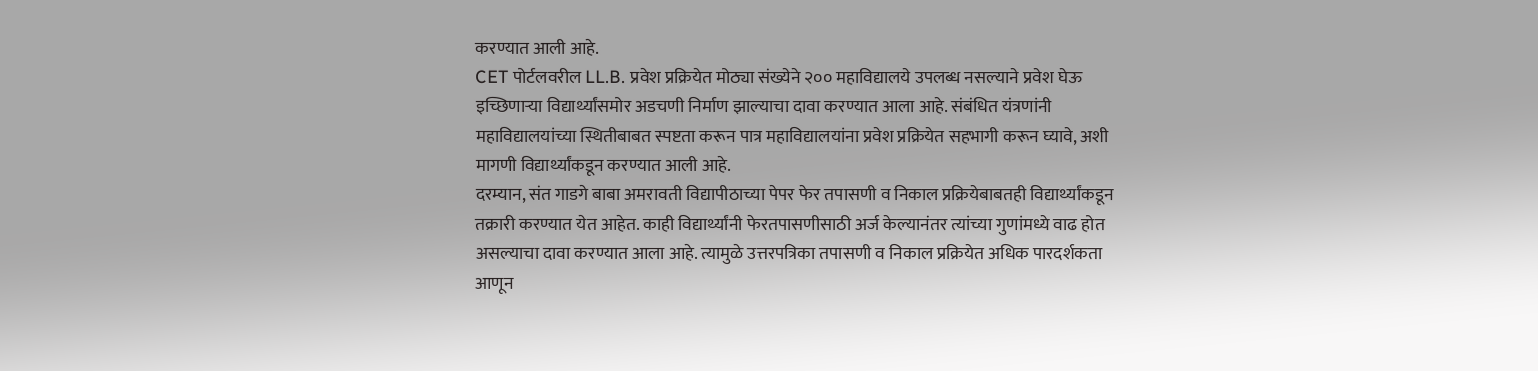करण्यात आली आहे.
CET पोर्टलवरील LL.B. प्रवेश प्रक्रियेत मोठ्या संख्येने २०० महाविद्यालये उपलब्ध नसल्याने प्रवेश घेऊ इच्छिणाऱ्या विद्यार्थ्यांसमोर अडचणी निर्माण झाल्याचा दावा करण्यात आला आहे. संबंधित यंत्रणांनी महाविद्यालयांच्या स्थितीबाबत स्पष्टता करून पात्र महाविद्यालयांना प्रवेश प्रक्रियेत सहभागी करून घ्यावे, अशी मागणी विद्यार्थ्यांकडून करण्यात आली आहे.
दरम्यान, संत गाडगे बाबा अमरावती विद्यापीठाच्या पेपर फेर तपासणी व निकाल प्रक्रियेबाबतही विद्यार्थ्यांकडून तक्रारी करण्यात येत आहेत. काही विद्यार्थ्यांनी फेरतपासणीसाठी अर्ज केल्यानंतर त्यांच्या गुणांमध्ये वाढ होत असल्याचा दावा करण्यात आला आहे. त्यामुळे उत्तरपत्रिका तपासणी व निकाल प्रक्रियेत अधिक पारदर्शकता आणून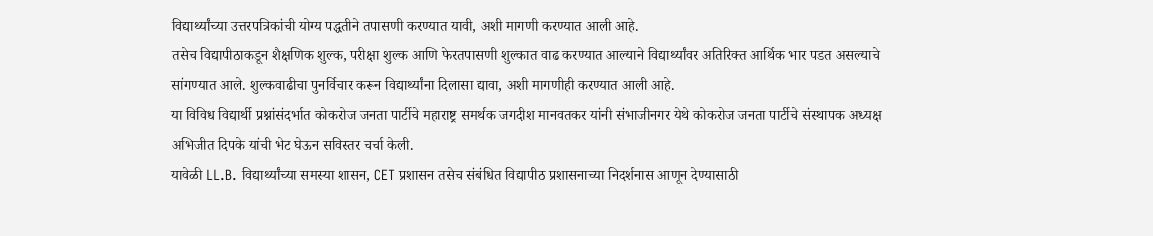विद्यार्थ्यांच्या उत्तरपत्रिकांची योग्य पद्धतीने तपासणी करण्यात यावी, अशी मागणी करण्यात आली आहे.
तसेच विद्यापीठाकडून शैक्षणिक शुल्क, परीक्षा शुल्क आणि फेरतपासणी शुल्कात वाढ करण्यात आल्याने विद्यार्थ्यांवर अतिरिक्त आर्थिक भार पडत असल्याचे सांगण्यात आले. शुल्कवाढीचा पुनर्विचार करून विद्यार्थ्यांना दिलासा द्यावा, अशी मागणीही करण्यात आली आहे.
या विविध विद्यार्थी प्रश्नांसंदर्भात कोकरोज जनता पार्टीचे महाराष्ट्र समर्थक जगदीश मानवतकर यांनी संभाजीनगर येथे कोकरोज जनता पार्टीचे संस्थापक अध्यक्ष अभिजीत दिपके यांची भेट घेऊन सविस्तर चर्चा केली.
यावेळी LL.B. विद्यार्थ्यांच्या समस्या शासन, CET प्रशासन तसेच संबंधित विद्यापीठ प्रशासनाच्या निदर्शनास आणून देण्यासाठी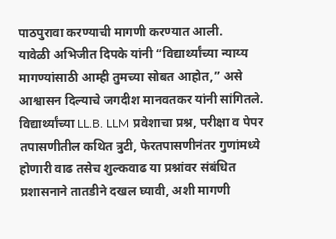पाठपुरावा करण्याची मागणी करण्यात आली.
यावेळी अभिजीत दिपके यांनी “विद्यार्थ्यांच्या न्याय्य मागण्यांसाठी आम्ही तुमच्या सोबत आहोत,” असे आश्वासन दिल्याचे जगदीश मानवतकर यांनी सांगितले.
विद्यार्थ्यांच्या LL.B. LLM प्रवेशाचा प्रश्न, परीक्षा व पेपर तपासणीतील कथित त्रुटी, फेरतपासणीनंतर गुणांमध्ये होणारी वाढ तसेच शुल्कवाढ या प्रश्नांवर संबंधित प्रशासनाने तातडीने दखल घ्यावी, अशी मागणी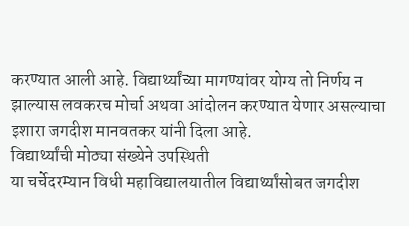करण्यात आली आहे. विद्यार्थ्यांच्या मागण्यांवर योग्य तो निर्णय न झाल्यास लवकरच मोर्चा अथवा आंदोलन करण्यात येणार असल्याचा इशारा जगदीश मानवतकर यांनी दिला आहे.
विद्यार्थ्यांची मोठ्या संख्येने उपस्थिती
या चर्चेदरम्यान विधी महाविद्यालयातील विद्यार्थ्यांसोबत जगदीश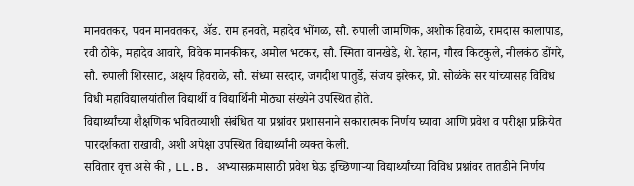मानवतकर, पवन मानवतकर, ॲड. राम हनवते, महादेव भोंगळ, सौ. रुपाली जामणिक, अशोक हिवाळे, रामदास कालापाड, रवी ठोके, महादेव आवारे, विवेक मानकीकर, अमोल भटकर, सौ. स्मिता वानखेडे, शे. रेहान, गौरव किटकुले, नीलकंठ डोंगरे, सौ. रुपाली शिरसाट, अक्षय हिवराळे, सौ. संध्या सरदार, जगदीश पातुर्डे, संजय झरेकर, प्रो. सोळंके सर यांच्यासह विविध विधी महाविद्यालयांतील विद्यार्थी व विद्यार्थिनी मोठ्या संख्येने उपस्थित होते.
विद्यार्थ्यांच्या शैक्षणिक भवितव्याशी संबंधित या प्रश्नांवर प्रशासनाने सकारात्मक निर्णय घ्यावा आणि प्रवेश व परीक्षा प्रक्रियेत पारदर्शकता राखावी, अशी अपेक्षा उपस्थित विद्यार्थ्यांनी व्यक्त केली.
सवितार वृत्त असे की , LL.B. अभ्यासक्रमासाठी प्रवेश घेऊ इच्छिणाऱ्या विद्यार्थ्यांच्या विविध प्रश्नांवर तातडीने निर्णय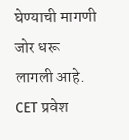घेण्याची मागणी जोर धरू लागली आहे. CET प्रवेश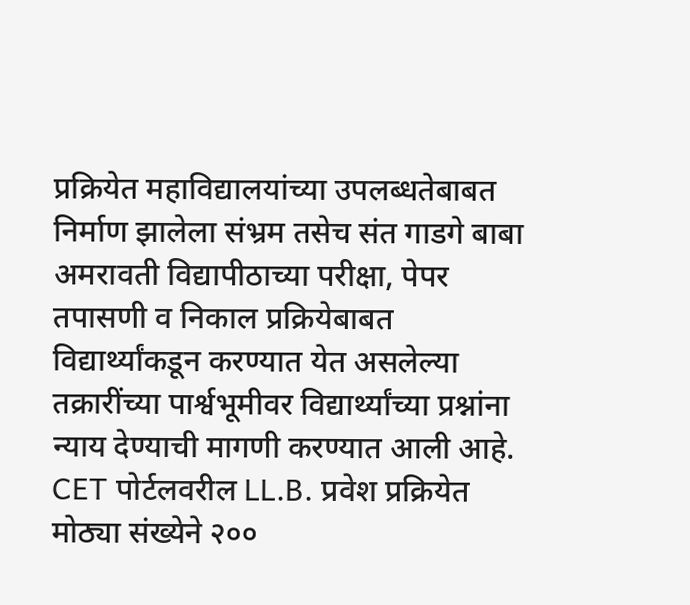प्रक्रियेत महाविद्यालयांच्या उपलब्धतेबाबत निर्माण झालेला संभ्रम तसेच संत गाडगे बाबा अमरावती विद्यापीठाच्या परीक्षा, पेपर तपासणी व निकाल प्रक्रियेबाबत विद्यार्थ्यांकडून करण्यात येत असलेल्या तक्रारींच्या पार्श्वभूमीवर विद्यार्थ्यांच्या प्रश्नांना न्याय देण्याची मागणी करण्यात आली आहे.
CET पोर्टलवरील LL.B. प्रवेश प्रक्रियेत मोठ्या संख्येने २००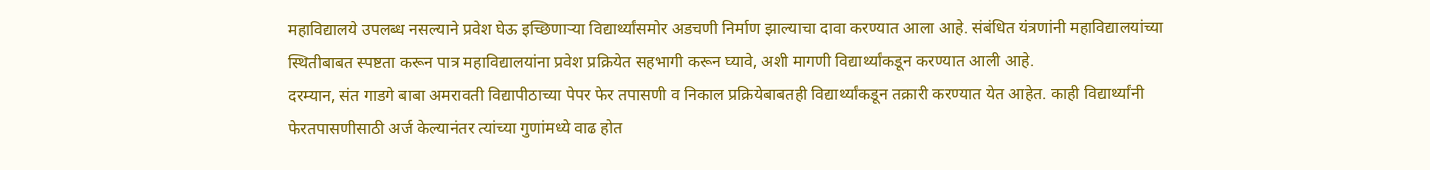महाविद्यालये उपलब्ध नसल्याने प्रवेश घेऊ इच्छिणाऱ्या विद्यार्थ्यांसमोर अडचणी निर्माण झाल्याचा दावा करण्यात आला आहे. संबंधित यंत्रणांनी महाविद्यालयांच्या स्थितीबाबत स्पष्टता करून पात्र महाविद्यालयांना प्रवेश प्रक्रियेत सहभागी करून घ्यावे, अशी मागणी विद्यार्थ्यांकडून करण्यात आली आहे.
दरम्यान, संत गाडगे बाबा अमरावती विद्यापीठाच्या पेपर फेर तपासणी व निकाल प्रक्रियेबाबतही विद्यार्थ्यांकडून तक्रारी करण्यात येत आहेत. काही विद्यार्थ्यांनी फेरतपासणीसाठी अर्ज केल्यानंतर त्यांच्या गुणांमध्ये वाढ होत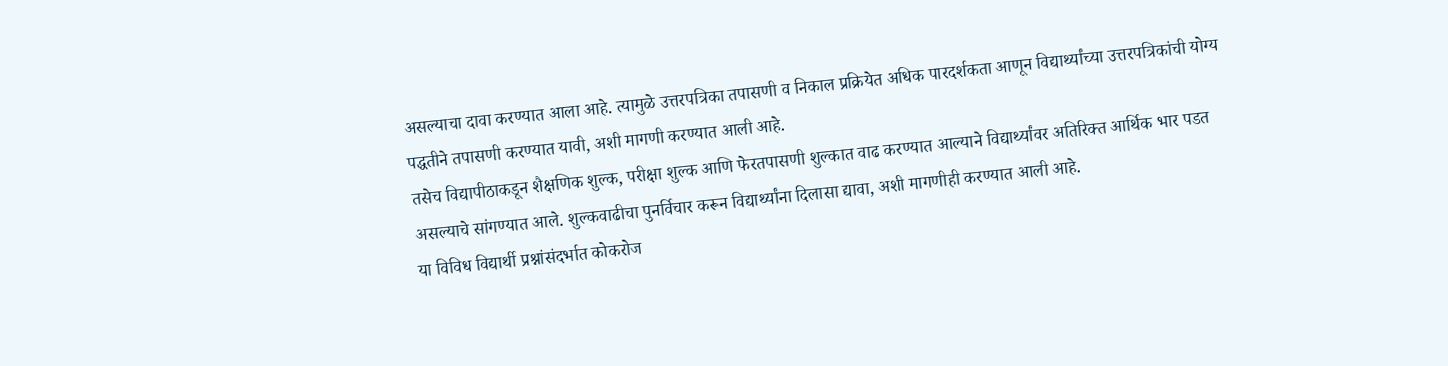असल्याचा दावा करण्यात आला आहे. त्यामुळे उत्तरपत्रिका तपासणी व निकाल प्रक्रियेत अधिक पारदर्शकता आणून विद्यार्थ्यांच्या उत्तरपत्रिकांची योग्य पद्धतीने तपासणी करण्यात यावी, अशी मागणी करण्यात आली आहे.
तसेच विद्यापीठाकडून शैक्षणिक शुल्क, परीक्षा शुल्क आणि फेरतपासणी शुल्कात वाढ करण्यात आल्याने विद्यार्थ्यांवर अतिरिक्त आर्थिक भार पडत असल्याचे सांगण्यात आले. शुल्कवाढीचा पुनर्विचार करून विद्यार्थ्यांना दिलासा द्यावा, अशी मागणीही करण्यात आली आहे.
या विविध विद्यार्थी प्रश्नांसंदर्भात कोकरोज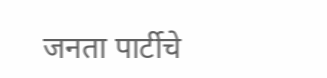जनता पार्टीचे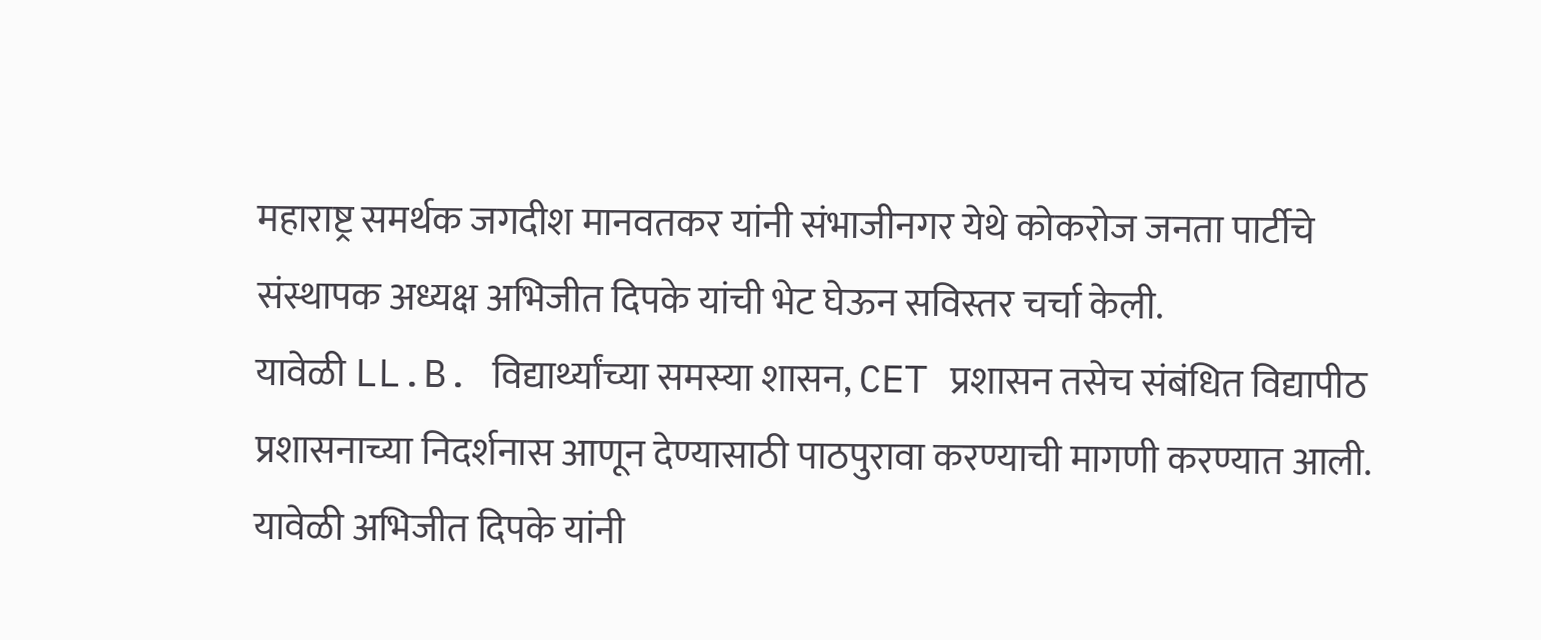महाराष्ट्र समर्थक जगदीश मानवतकर यांनी संभाजीनगर येथे कोकरोज जनता पार्टीचे संस्थापक अध्यक्ष अभिजीत दिपके यांची भेट घेऊन सविस्तर चर्चा केली.
यावेळी LL.B. विद्यार्थ्यांच्या समस्या शासन, CET प्रशासन तसेच संबंधित विद्यापीठ प्रशासनाच्या निदर्शनास आणून देण्यासाठी पाठपुरावा करण्याची मागणी करण्यात आली.
यावेळी अभिजीत दिपके यांनी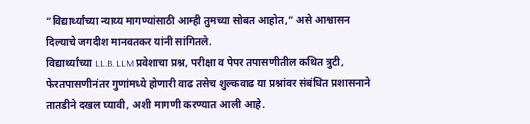“विद्यार्थ्यांच्या न्याय्य मागण्यांसाठी आम्ही तुमच्या सोबत आहोत,” असे आश्वासन दिल्याचे जगदीश मानवतकर यांनी सांगितले.
विद्यार्थ्यांच्या LL.B. LLM प्रवेशाचा प्रश्न, परीक्षा व पेपर तपासणीतील कथित त्रुटी, फेरतपासणीनंतर गुणांमध्ये होणारी वाढ तसेच शुल्कवाढ या प्रश्नांवर संबंधित प्रशासनाने तातडीने दखल घ्यावी, अशी मागणी करण्यात आली आहे.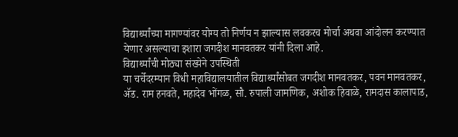विद्यार्थ्यांच्या मागण्यांवर योग्य तो निर्णय न झाल्यास लवकरच मोर्चा अथवा आंदोलन करण्यात येणार असल्याचा इशारा जगदीश मानवतकर यांनी दिला आहे.
विद्यार्थ्यांची मोठ्या संख्येने उपस्थिती
या चर्चेदरम्यान विधी महाविद्यालयातील विद्यार्थ्यांसोबत जगदीश मानवतकर, पवन मानवतकर, ॲड. राम हनवते, महादेव भोंगळ, सौ. रुपाली जामणिक, अशोक हिवाळे, रामदास कालापाड,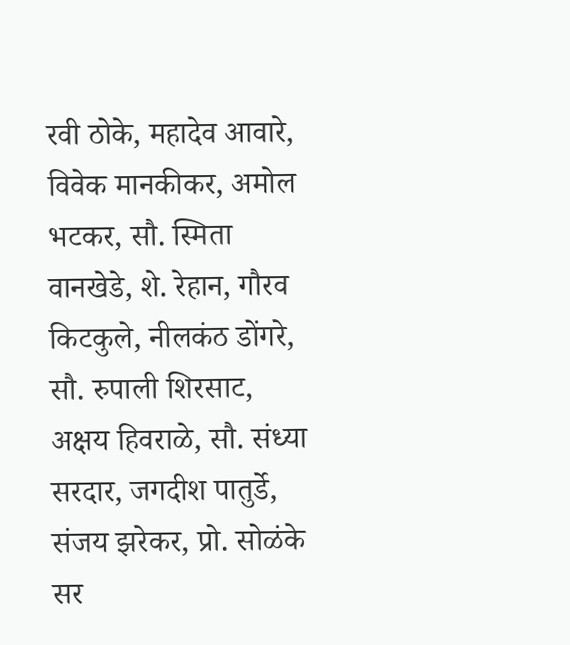रवी ठोके, महादेव आवारे, विवेक मानकीकर, अमोल भटकर, सौ. स्मिता वानखेडे, शे. रेहान, गौरव किटकुले, नीलकंठ डोंगरे, सौ. रुपाली शिरसाट, अक्षय हिवराळे, सौ. संध्या सरदार, जगदीश पातुर्डे, संजय झरेकर, प्रो. सोळंके सर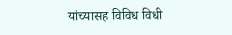यांच्यासह विविध विधी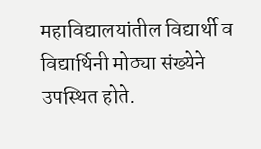महाविद्यालयांतील विद्यार्थी व विद्यार्थिनी मोठ्या संख्येने उपस्थित होते.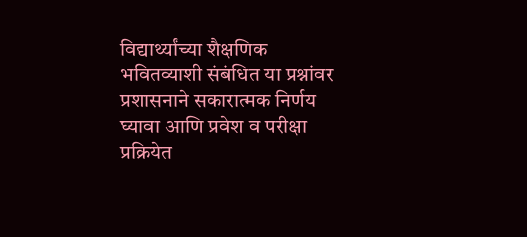विद्यार्थ्यांच्या शैक्षणिक भवितव्याशी संबंधित या प्रश्नांवर प्रशासनाने सकारात्मक निर्णय घ्यावा आणि प्रवेश व परीक्षा प्रक्रियेत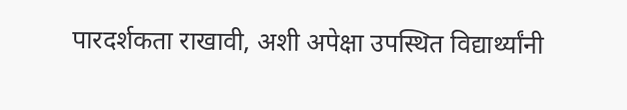पारदर्शकता राखावी, अशी अपेक्षा उपस्थित विद्यार्थ्यांनी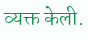व्यक्त केली.